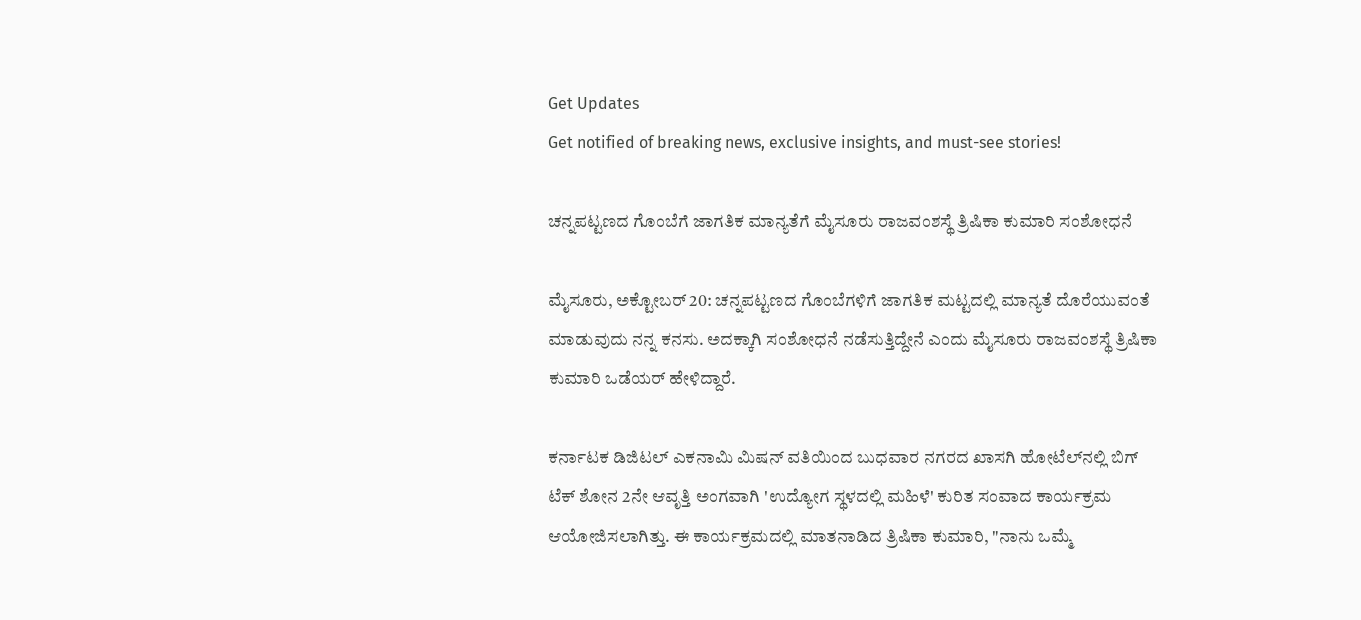Get Updates
Get notified of breaking news, exclusive insights, and must-see stories!

ಚನ್ನಪಟ್ಟಣದ ಗೊಂಬೆಗೆ ಜಾಗತಿಕ ಮಾನ್ಯತೆಗೆ ಮೈಸೂರು ರಾಜವಂಶಸ್ಥೆ ತ್ರಿಷಿಕಾ ಕುಮಾರಿ ಸಂಶೋಧನೆ

ಮೈಸೂರು, ಅಕ್ಟೋಬರ್‌ 20: ಚನ್ನಪಟ್ಟಣದ ಗೊಂಬೆಗಳಿಗೆ ಜಾಗತಿಕ ಮಟ್ಟದಲ್ಲಿ ಮಾನ್ಯತೆ ದೊರೆಯುವಂತೆ ಮಾಡುವುದು ನನ್ನ ಕನಸು. ಅದಕ್ಕಾಗಿ ಸಂಶೋಧನೆ ನಡೆಸುತ್ತಿದ್ದೇನೆ ಎಂದು ಮೈಸೂರು ರಾಜವಂಶಸ್ಥೆ ತ್ರಿಷಿಕಾ ಕುಮಾರಿ ಒಡೆಯರ್ ಹೇಳಿದ್ದಾರೆ.

ಕರ್ನಾಟಕ ಡಿಜಿಟಲ್ ಎಕನಾಮಿ ಮಿಷನ್ ವತಿಯಿಂದ ಬುಧವಾರ ನಗರದ ಖಾಸಗಿ ಹೋಟೆಲ್‌ನಲ್ಲಿ ಬಿಗ್ ಟೆಕ್ ಶೋನ 2ನೇ ಆವೃತ್ತಿ ಅಂಗವಾಗಿ 'ಉದ್ಯೋಗ ಸ್ಥಳದಲ್ಲಿ ಮಹಿಳೆ' ಕುರಿತ ಸಂವಾದ ಕಾರ್ಯಕ್ರಮ ಆಯೋಜಿಸಲಾಗಿತ್ತು. ಈ ಕಾರ್ಯಕ್ರಮದಲ್ಲಿ ಮಾತನಾಡಿದ ತ್ರಿಷಿಕಾ ಕುಮಾರಿ, "ನಾನು ಒಮ್ಮೆ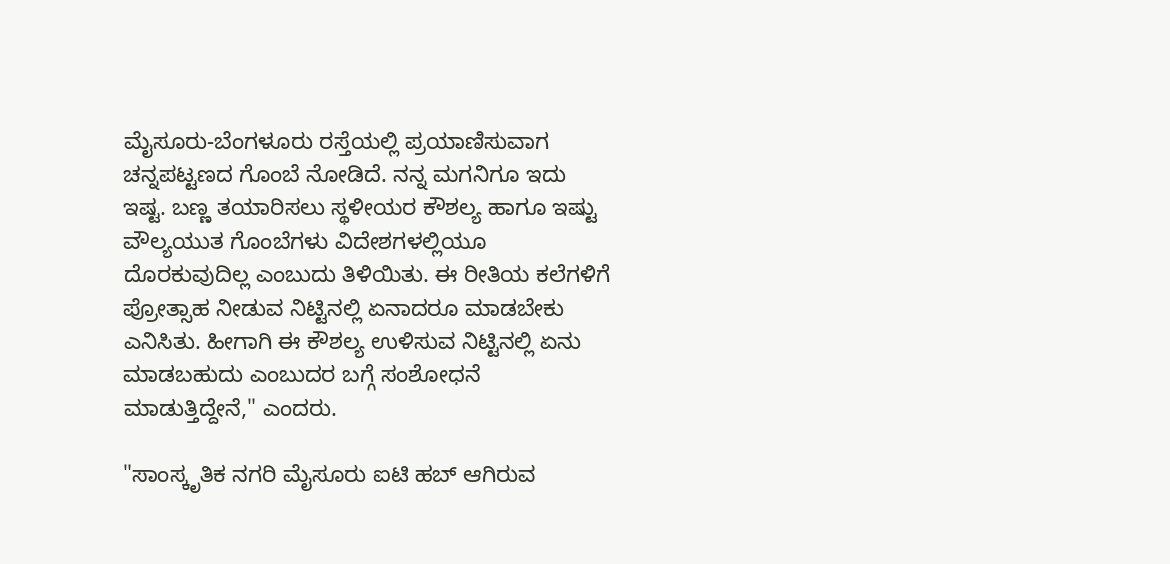ಮೈಸೂರು-ಬೆಂಗಳೂರು ರಸ್ತೆಯಲ್ಲಿ ಪ್ರಯಾಣಿಸುವಾಗ ಚನ್ನಪಟ್ಟಣದ ಗೊಂಬೆ ನೋಡಿದೆ. ನನ್ನ ಮಗನಿಗೂ ಇದು ಇಷ್ಟ. ಬಣ್ಣ ತಯಾರಿಸಲು ಸ್ಥಳೀಯರ ಕೌಶಲ್ಯ ಹಾಗೂ ಇಷ್ಟು ವೌಲ್ಯಯುತ ಗೊಂಬೆಗಳು ವಿದೇಶಗಳಲ್ಲಿಯೂ ದೊರಕುವುದಿಲ್ಲ ಎಂಬುದು ತಿಳಿಯಿತು. ಈ ರೀತಿಯ ಕಲೆಗಳಿಗೆ ಪ್ರೋತ್ಸಾಹ ನೀಡುವ ನಿಟ್ಟಿನಲ್ಲಿ ಏನಾದರೂ ಮಾಡಬೇಕು ಎನಿಸಿತು. ಹೀಗಾಗಿ ಈ ಕೌಶಲ್ಯ ಉಳಿಸುವ ನಿಟ್ಟಿನಲ್ಲಿ ಏನು ಮಾಡಬಹುದು ಎಂಬುದರ ಬಗ್ಗೆ ಸಂಶೋಧನೆ ಮಾಡುತ್ತಿದ್ದೇನೆ," ಎಂದರು.

"ಸಾಂಸ್ಕೃತಿಕ ನಗರಿ ಮೈಸೂರು ಐಟಿ ಹಬ್ ಆಗಿರುವ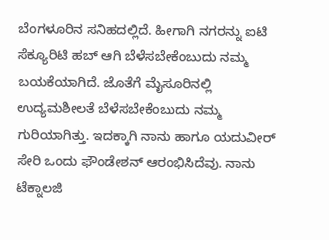ಬೆಂಗಳೂರಿನ ಸನಿಹದಲ್ಲಿದೆ. ಹೀಗಾಗಿ ನಗರನ್ನು ಐಟಿ ಸೆಕ್ಯೂರಿಟಿ ಹಬ್ ಆಗಿ ಬೆಳೆಸಬೇಕೆಂಬುದು ನಮ್ಮ ಬಯಕೆಯಾಗಿದೆ. ಜೊತೆಗೆ ಮೈಸೂರಿನಲ್ಲಿ ಉದ್ಯಮಶೀಲತೆ ಬೆಳೆಸಬೇಕೆಂಬುದು ನಮ್ಮ ಗುರಿಯಾಗಿತ್ತು. ಇದಕ್ಕಾಗಿ ನಾನು ಹಾಗೂ ಯದುವೀರ್‌ ಸೇರಿ ಒಂದು ಫೌಂಡೇಶನ್‌ ಆರಂಭಿಸಿದೆವು. ನಾನು ಟೆಕ್ನಾಲಜಿ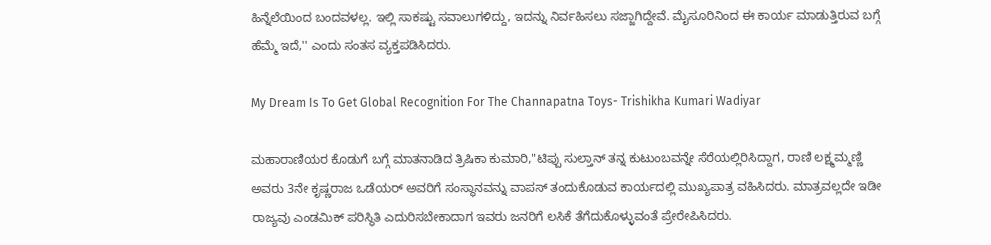ಹಿನ್ನೆಲೆಯಿಂದ ಬಂದವಳಲ್ಲ. ಇಲ್ಲಿ ಸಾಕಷ್ಟು ಸವಾಲುಗಳಿದ್ದು, ಇದನ್ನು ನಿರ್ವಹಿಸಲು ಸಜ್ಜಾಗಿದ್ದೇವೆ. ಮೈಸೂರಿನಿಂದ ಈ ಕಾರ್ಯ ಮಾಡುತ್ತಿರುವ ಬಗ್ಗೆ ಹೆಮ್ಮೆ ಇದೆ,'' ಎಂದು ಸಂತಸ ವ್ಯಕ್ತಪಡಿಸಿದರು.

My Dream Is To Get Global Recognition For The Channapatna Toys- Trishikha Kumari Wadiyar

ಮಹಾರಾಣಿಯರ ಕೊಡುಗೆ ಬಗ್ಗೆ ಮಾತನಾಡಿದ ತ್ರಿಷಿಕಾ ಕುಮಾರಿ,"ಟಿಪ್ಪು ಸುಲ್ತಾನ್ ತನ್ನ ಕುಟುಂಬವನ್ನೇ ಸೆರೆಯಲ್ಲಿರಿಸಿದ್ದಾಗ, ರಾಣಿ ಲಕ್ಷ್ಮಮ್ಮಣ್ಣಿ ಅವರು 3ನೇ ಕೃಷ್ಣರಾಜ ಒಡೆಯರ್ ಅವರಿಗೆ ಸಂಸ್ಥಾನವನ್ನು ವಾಪಸ್‌ ತಂದುಕೊಡುವ ಕಾರ್ಯದಲ್ಲಿ ಮುಖ್ಯಪಾತ್ರ ವಹಿಸಿದರು. ಮಾತ್ರವಲ್ಲದೇ ಇಡೀ ರಾಜ್ಯವು ಎಂಡಮಿಕ್ ಪರಿಸ್ಥಿತಿ ಎದುರಿಸಬೇಕಾದಾಗ ಇವರು ಜನರಿಗೆ ಲಸಿಕೆ ತೆಗೆದುಕೊಳ್ಳುವಂತೆ ಪ್ರೇರೇಪಿಸಿದರು.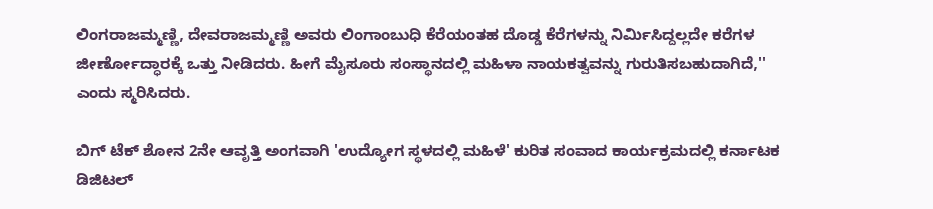ಲಿಂಗರಾಜಮ್ಮಣ್ಣಿ, ದೇವರಾಜಮ್ಮಣ್ಣಿ ಅವರು ಲಿಂಗಾಂಬುಧಿ ಕೆರೆಯಂತಹ ದೊಡ್ಡ ಕೆರೆಗಳನ್ನು ನಿರ್ಮಿಸಿದ್ದಲ್ಲದೇ ಕರೆಗಳ ಜೀರ್ಣೋದ್ಧಾರಕ್ಕೆ ಒತ್ತು ನೀಡಿದರು. ಹೀಗೆ ಮೈಸೂರು ಸಂಸ್ಥಾನದಲ್ಲಿ ಮಹಿಳಾ ನಾಯಕತ್ವವನ್ನು ಗುರುತಿಸಬಹುದಾಗಿದೆ,'' ಎಂದು ಸ್ಮರಿಸಿದರು.

ಬಿಗ್ ಟೆಕ್ ಶೋನ 2ನೇ ಆವೃತ್ತಿ ಅಂಗವಾಗಿ 'ಉದ್ಯೋಗ ಸ್ಥಳದಲ್ಲಿ ಮಹಿಳೆ' ಕುರಿತ ಸಂವಾದ ಕಾರ್ಯಕ್ರಮದಲ್ಲಿ ಕರ್ನಾಟಕ ಡಿಜಿಟಲ್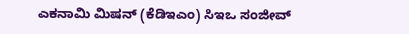ಎಕನಾಮಿ ಮಿಷನ್ (ಕೆಡಿಇಎಂ) ಸಿಇಒ ಸಂಜೀವ್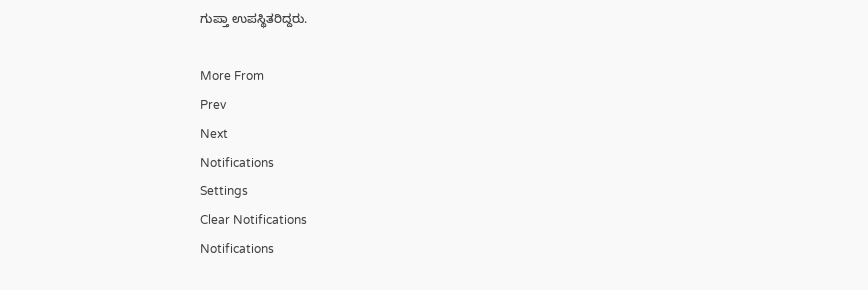ಗುಪ್ತಾ ಉಪಸ್ಥಿತರಿದ್ದರು.

More From
Prev
Next
Notifications
Settings
Clear Notifications
Notifications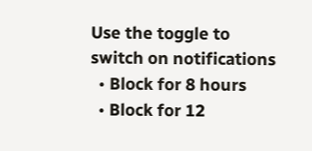Use the toggle to switch on notifications
  • Block for 8 hours
  • Block for 12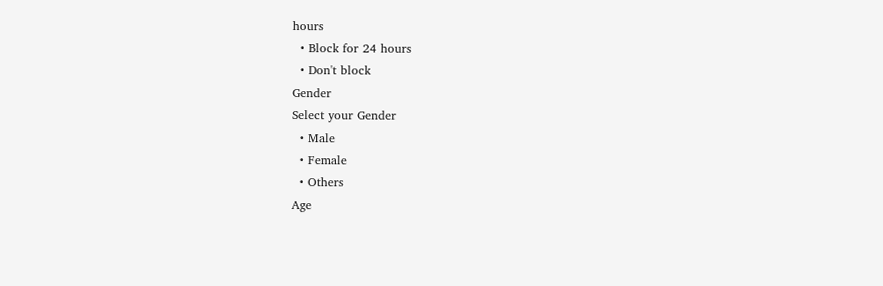hours
  • Block for 24 hours
  • Don't block
Gender
Select your Gender
  • Male
  • Female
  • Others
Age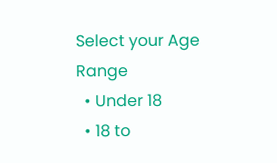Select your Age Range
  • Under 18
  • 18 to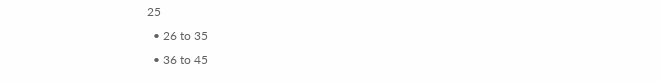25
  • 26 to 35
  • 36 to 45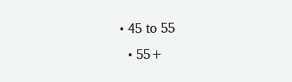• 45 to 55
  • 55+